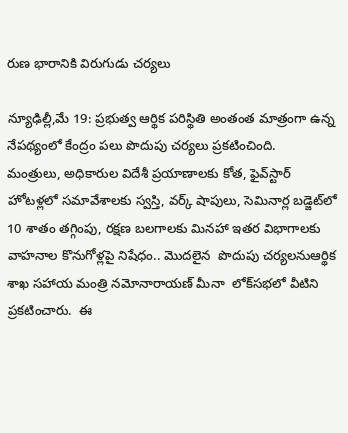రుణ భారానికి విరుగుడు చర్యలు

న్యూఢిల్లీ,మే 19: ప్రభుత్వ ఆర్థిక పరిస్థితి అంతంత మాత్రంగా ఉన్న నేపథ్యంలో కేంద్రం పలు పొదుపు చర్యలు ప్రకటించింది.   మంత్రులు, అధికారుల విదేశీ ప్రయాణాలకు కోత, ఫైవ్‌స్టార్ హోటళ్లలో సమావేశాలకు స్వస్తి, వర్క్ షాపులు, సెమినార్ల బడ్జెట్‌లో 10 శాతం తగ్గింపు, రక్షణ బలగాలకు మినహా ఇతర విభాగాలకు వాహనాల కొనుగోళ్లపై నిషేధం.. మొదలైన  పొదుపు చర్యలనుఆర్థిక శాఖ సహాయ మంత్రి నమోనారాయణ్ మీనా  లోక్‌సభలో వీటిని ప్రకటించారు.  ఈ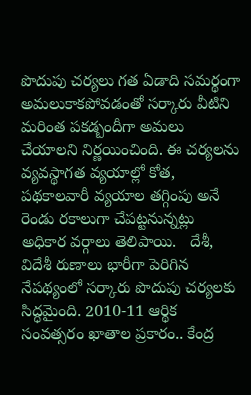పొదుపు చర్యలు గత ఏడాది సమర్థంగా అమలుకాకపోవడంతో సర్కారు వీటిని మరింత పకడ్బందీగా అమలు చేయాలని నిర్ణయించింది. ఈ చర్యలను వ్యవస్థాగత వ్యయాల్లో కోత, పథకాలవారీ వ్యయాల తగ్గింపు అనే రెండు రకాలుగా చేపట్టనున్నట్లు అధికార వర్గాలు తెలిపాయి.   దేశీ, విదేశీ రుణాలు భారీగా పెరిగిన నేపథ్యంలో సర్కారు పొదుపు చర్యలకు సిద్ధమైంది. 2010-11 ఆర్థిక సంవత్సరం ఖాతాల ప్రకారం.. కేంద్ర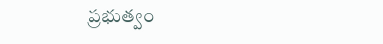ప్రభుత్వం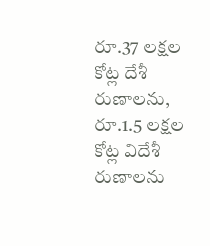రూ.37 లక్షల కోట్ల దేశీ రుణాలను, రూ.1.5 లక్షల కోట్ల విదేశీ రుణాలను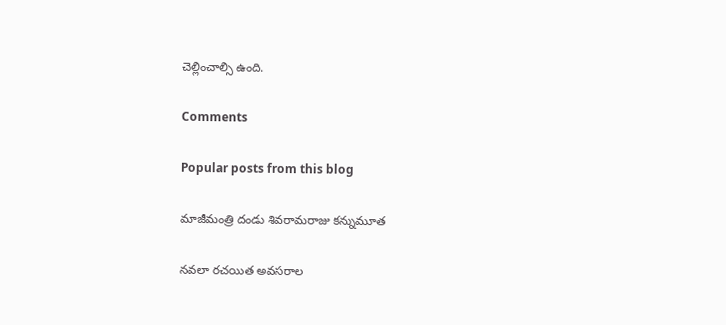చెల్లించాల్సి ఉంది.

Comments

Popular posts from this blog

మాజీమంత్రి దండు శివరామరాజు కన్నుమూత

నవలా రచయిత అవసరాల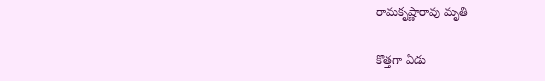రామకృష్ణారావు మృతి

కొత్తగా ఏడు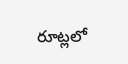రూట్లలో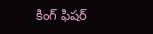కింగ్ ఫిషర్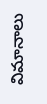విమానాలు